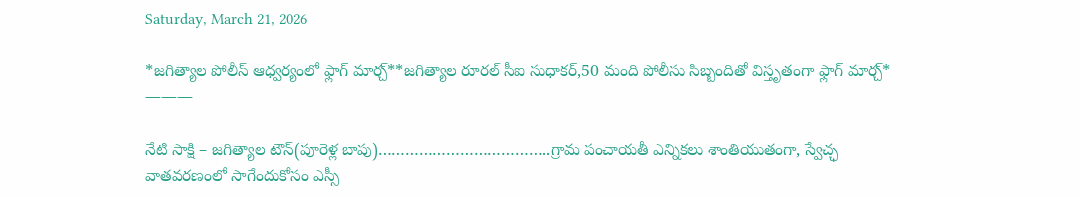Saturday, March 21, 2026

*జగిత్యాల పోలీస్ ఆధ్వర్యంలో ఫ్లాగ్ మార్చ్**జగిత్యాల రూరల్ సీఐ సుధాకర్‌,50 మంది పోలీసు సిబ్బందితో విస్తృతంగా ఫ్లాగ్ మార్చ్* ———

నేటి సాక్షి – జగిత్యాల టౌన్(పూరెళ్ల బాపు)………………………………..గ్రామ పంచాయతీ ఎన్నికలు శాంతియుతంగా, స్వేచ్ఛ వాతవరణంలో సాగేందుకోసం ఎస్సీ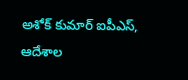అశోక్ కుమార్ ఐపీఎస్, ఆదేశాల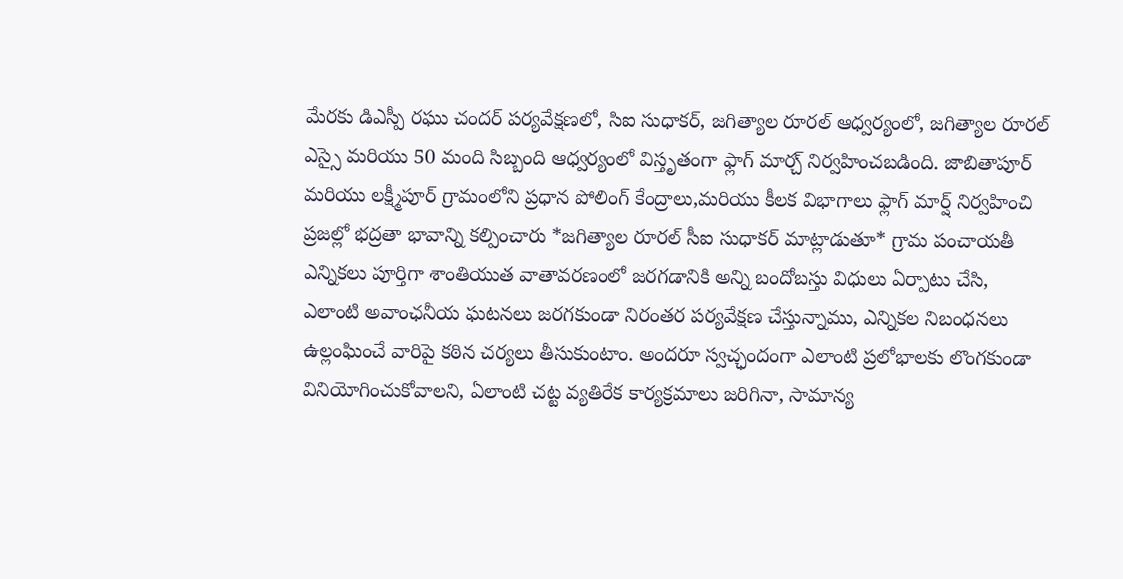మేరకు డిఎస్పీ రఘు చందర్ పర్యవేక్షణలో, సిఐ సుధాకర్, జగిత్యాల రూరల్ ఆధ్వర్యంలో, జగిత్యాల రూరల్ ఎస్సై మరియు 50 మంది సిబ్బంది ఆధ్వర్యంలో విస్తృతంగా ఫ్లాగ్ మార్చ్ నిర్వహించబడింది. జాబితాపూర్ మరియు లక్ష్మీపూర్ గ్రామంలోని ప్రధాన పోలింగ్ కేంద్రాలు,మరియు కీలక విభాగాలు ఫ్లాగ్ మార్ష్ నిర్వహించి ప్రజల్లో భద్రతా భావాన్ని కల్పించారు *జగిత్యాల రూరల్‌ సీఐ సుధాకర్‌ మాట్లాడుతూ* గ్రామ పంచాయతీ ఎన్నికలు పూర్తిగా శాంతియుత వాతావరణంలో జరగడానికి అన్ని బందోబస్తు విధులు ఏర్పాటు చేసి, ఎలాంటి అవాంఛనీయ ఘటనలు జరగకుండా నిరంతర పర్యవేక్షణ చేస్తున్నాము, ఎన్నికల నిబంధనలు ఉల్లంఘించే వారిపై కఠిన చర్యలు తీసుకుంటాం. అందరూ స్వచ్ఛందంగా ఎలాంటి ప్రలోభాలకు లొంగకుండా వినియోగించుకోవాలని, ఏలాంటి చట్ట వ్యతిరేక కార్యక్రమాలు జరిగినా, సామాన్య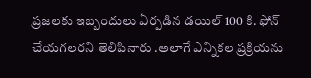ప్రజలకు ఇబ్బందులు ఏర్పడిన డయిల్ 100 కి. ఫోన్ చేయగలరని తెలిపినారు .అలాగే ఎన్నికల ప్రక్రియను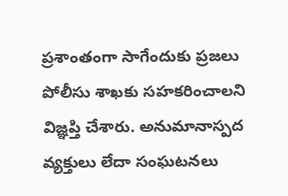ప్రశాంతంగా సాగేందుకు ప్రజలు పోలీసు శాఖకు సహకరించాలని విజ్ఞప్తి చేశారు. అనుమానాస్పద వ్యక్తులు లేదా సంఘటనలు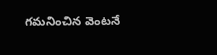గమనించిన వెంటనే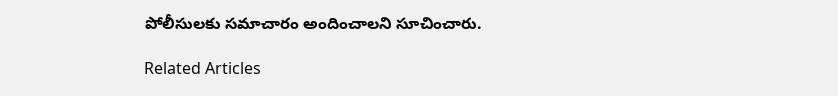పోలీసులకు సమాచారం అందించాలని సూచించారు.

Related Articles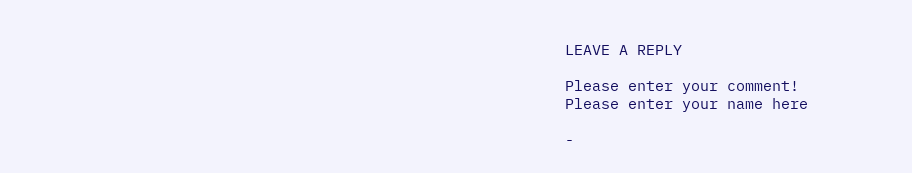LEAVE A REPLY

Please enter your comment!
Please enter your name here

-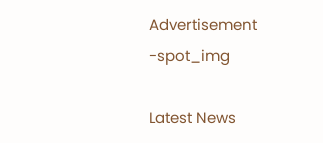Advertisement -spot_img

Latest News